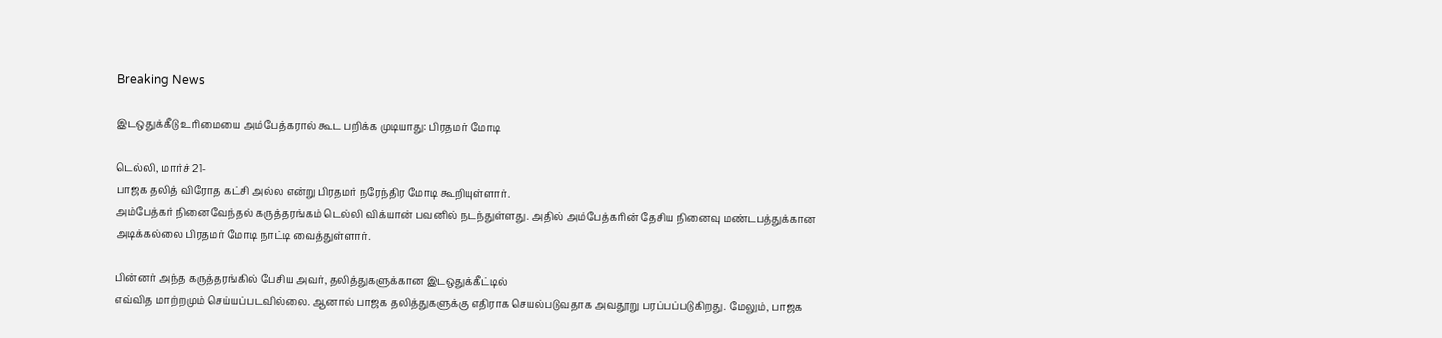Breaking News

இடஒதுக்கீடு உரிமையை அம்பேத்கரால் கூட பறிக்க முடியாது: பிரதமர் மோடி

டெல்லி, மார்ச் 21-
பாஜக தலித் விரோத கட்சி அல்ல என்று பிரதமர் நரேந்திர மோடி கூறியுள்ளார்.
அம்பேத்கர் நினைவேந்தல் கருத்தரங்கம் டெல்லி விக்யான் பவனில் நடந்துள்ளது. அதில் அம்பேத்கரின் தேசிய நினைவு மண்டபத்துக்கான அடிக்கல்லை பிரதமர் மோடி நாட்டி வைத்துள்ளார்.

பின்னர் அந்த கருத்தரங்கில் பேசிய அவர், தலித்துகளுக்கான இடஒதுக்கீட்டில்
எவ்வித மாற்றமும் செய்யப்படவில்லை. ஆனால் பாஜக தலித்துகளுக்கு எதிராக செயல்படுவதாக அவதூறு பரப்பப்படுகிறது. மேலும், பாஜக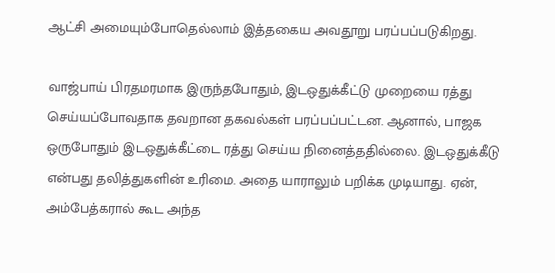ஆட்சி அமையும்போதெல்லாம் இத்தகைய அவதூறு பரப்பப்படுகிறது.

வாஜ்பாய் பிரதமரமாக இருந்தபோதும், இடஒதுக்கீட்டு முறையை ரத்து செய்யப்போவதாக தவறான தகவல்கள் பரப்பப்பட்டன. ஆனால், பாஜக ஒருபோதும் இடஒதுக்கீட்டை ரத்து செய்ய நினைத்ததில்லை. இடஒதுக்கீடு என்பது தலித்துகளின் உரிமை. அதை யாராலும் பறிக்க முடியாது. ஏன், அம்பேத்கரால் கூட அந்த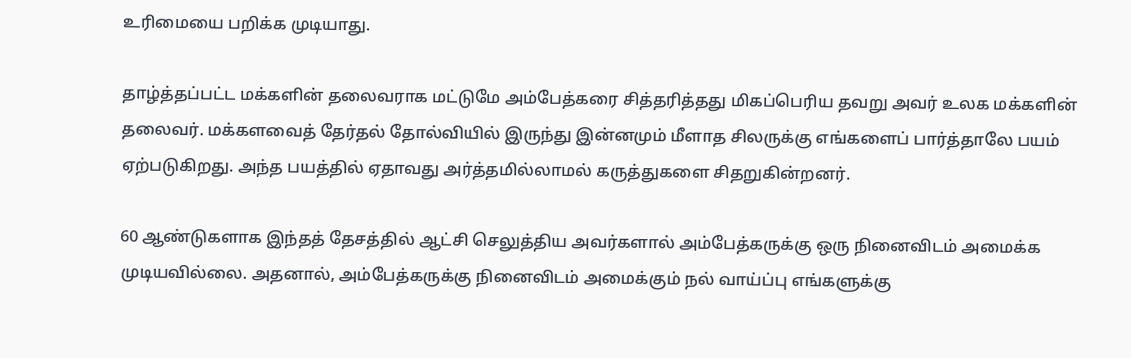உரிமையை பறிக்க முடியாது.

தாழ்த்தப்பட்ட மக்களின் தலைவராக மட்டுமே அம்பேத்கரை சித்தரித்தது மிகப்பெரிய தவறு அவர் உலக மக்களின் தலைவர். மக்களவைத் தேர்தல் தோல்வியில் இருந்து இன்னமும் மீளாத சிலருக்கு எங்களைப் பார்த்தாலே பயம் ஏற்படுகிறது. அந்த பயத்தில் ஏதாவது அர்த்தமில்லாமல் கருத்துகளை சிதறுகின்றனர்.

60 ஆண்டுகளாக இந்தத் தேசத்தில் ஆட்சி செலுத்திய அவர்களால் அம்பேத்கருக்கு ஒரு நினைவிடம் அமைக்க முடியவில்லை. அதனால், அம்பேத்கருக்கு நினைவிடம் அமைக்கும் நல் வாய்ப்பு எங்களுக்கு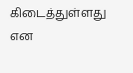கிடைத்துள்ளது என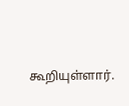கூறியுள்ளார்.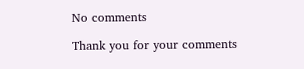No comments

Thank you for your comments